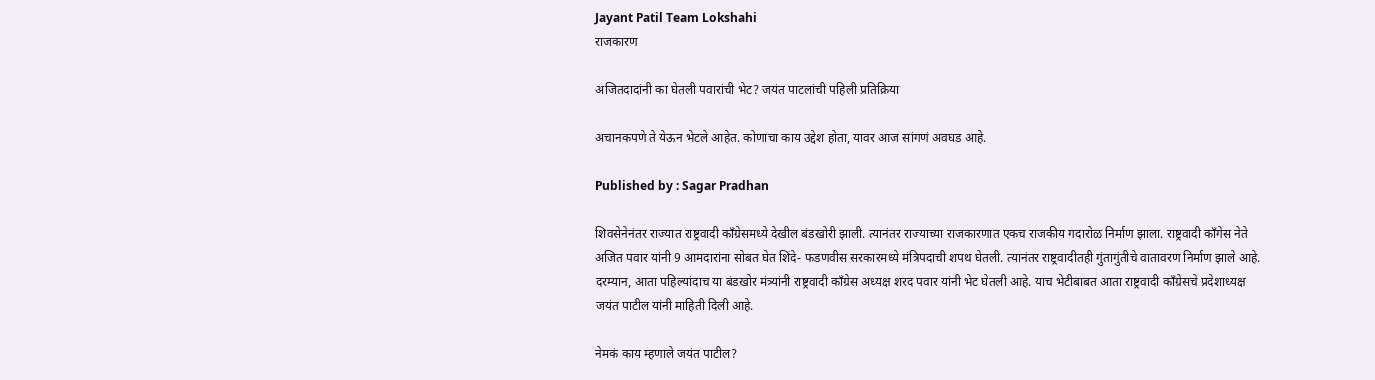Jayant Patil Team Lokshahi
राजकारण

अजितदादांनी का घेतली पवारांची भेट? जयंत पाटलांची पहिली प्रतिक्रिया

अचानकपणे ते येऊन भेटले आहेत. कोणाचा काय उद्देश होता, यावर आज सांगणं अवघड आहे.

Published by : Sagar Pradhan

शिवसेनेनंतर राज्यात राष्ट्रवादी काँग्रेसमध्ये देखील बंडखोरी झाली. त्यानंतर राज्याच्या राजकारणात एकच राजकीय गदारोळ निर्माण झाला. राष्ट्रवादी काँगेस नेते अजित पवार यांनी 9 आमदारांना सोबत घेत शिंदे- फडणवीस सरकारमध्ये मंत्रिपदाची शपथ घेतली. त्यानंतर राष्ट्रवादीतही गुंतागुंतीचे वातावरण निर्माण झाले आहे. दरम्यान, आता पहिल्यांदाच या बंडखोर मंत्र्यांनी राष्ट्रवादी काँग्रेस अध्यक्ष शरद पवार यांनी भेट घेतली आहे. याच भेटीबाबत आता राष्ट्रवादी काँग्रेसचे प्रदेशाध्यक्ष जयंत पाटील यांनी माहिती दिली आहे.

नेमकं काय म्हणाले जयंत पाटील?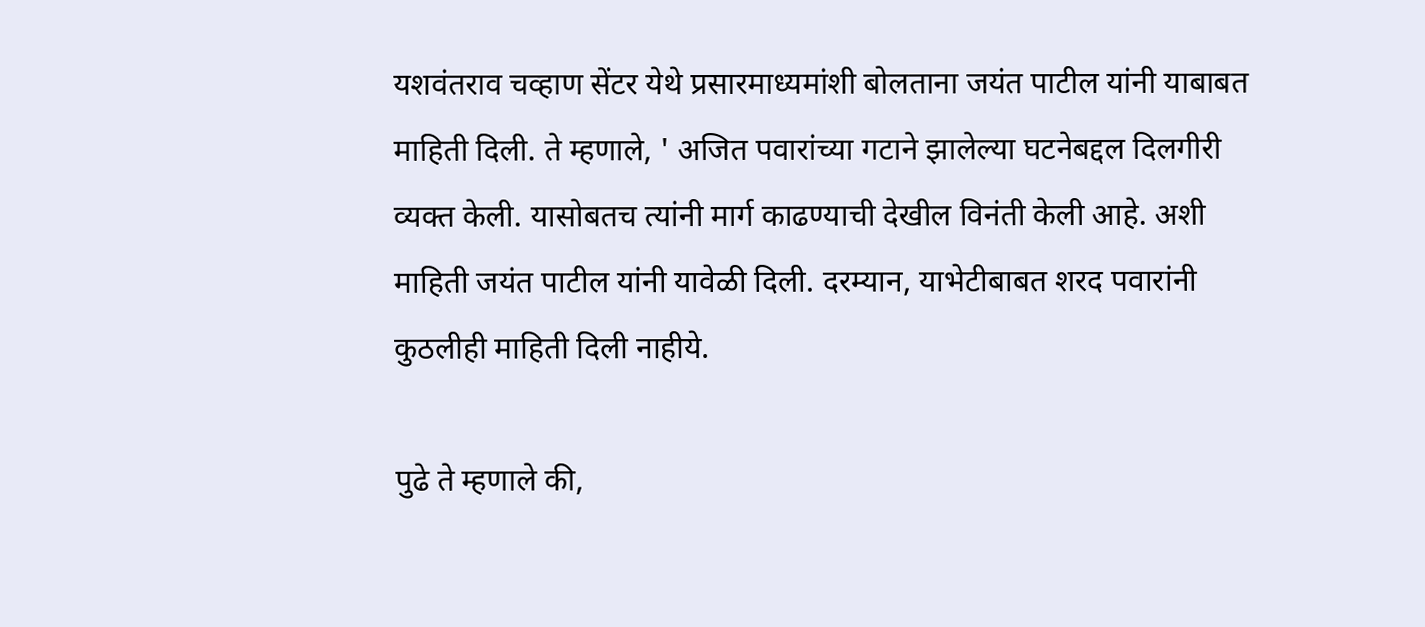यशवंतराव चव्हाण सेंटर येथे प्रसारमाध्यमांशी बोलताना जयंत पाटील यांनी याबाबत माहिती दिली. ते म्हणाले, ' अजित पवारांच्या गटाने झालेल्या घटनेबद्दल दिलगीरी व्यक्त केली. यासोबतच त्यांनी मार्ग काढण्याची देखील विनंती केली आहे. अशी माहिती जयंत पाटील यांनी यावेळी दिली. दरम्यान, याभेटीबाबत शरद पवारांनी कुठलीही माहिती दिली नाहीये.

पुढे ते म्हणाले की,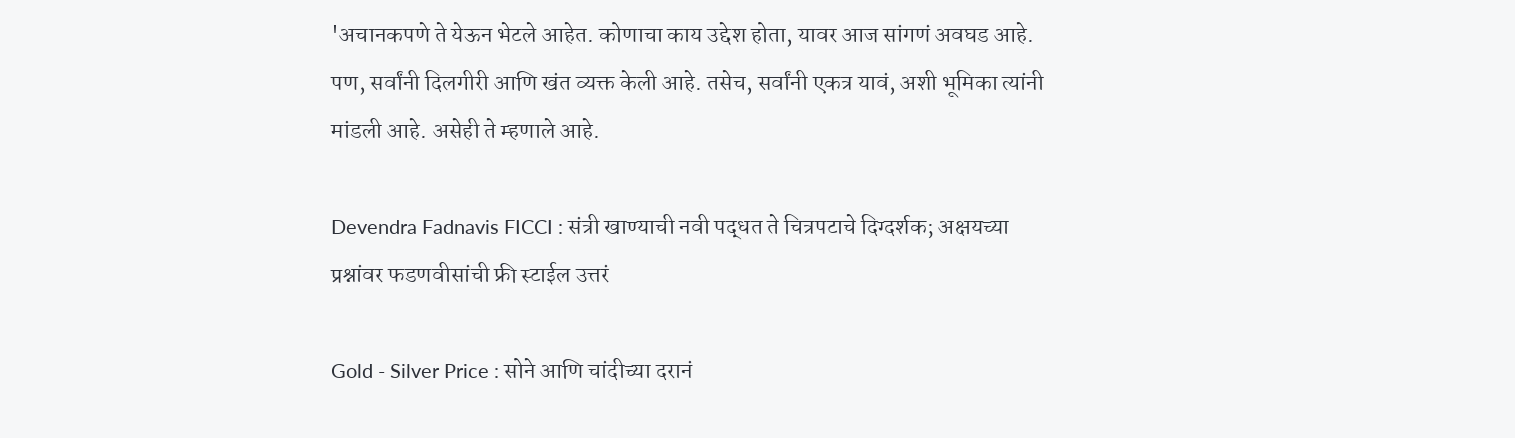'अचानकपणे ते येऊन भेटले आहेत. कोणाचा काय उद्देश होता, यावर आज सांगणं अवघड आहे. पण, सर्वांनी दिलगीरी आणि खंत व्यक्त केली आहे. तसेच, सर्वांनी एकत्र यावं, अशी भूमिका त्यांनी मांडली आहे. असेही ते म्हणाले आहे.

Devendra Fadnavis FICCI : संत्री खाण्याची नवी पद्धत ते चित्रपटाचे दिग्दर्शक; अक्षयच्या प्रश्नांवर फडणवीसांची फ्री स्टाईल उत्तरं

Gold - Silver Price : सोने आणि चांदीच्या दरानं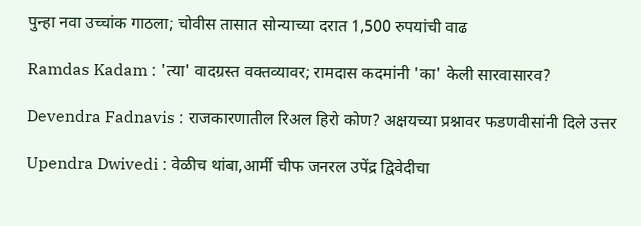पुन्हा नवा उच्चांक गाठला; चोवीस तासात सोन्याच्या दरात 1,500 रुपयांची वाढ

Ramdas Kadam : 'त्या' वादग्रस्त वक्तव्यावर; रामदास कदमांनी 'का' केली सारवासारव?

Devendra Fadnavis : राजकारणातील रिअल हिरो कोण? अक्षयच्या प्रश्नावर फडणवीसांनी दिले उत्तर

Upendra Dwivedi : वेळीच थांबा,आर्मी चीफ जनरल उपेंद्र द्विवेदीचा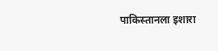पाकिस्तानला इशारा